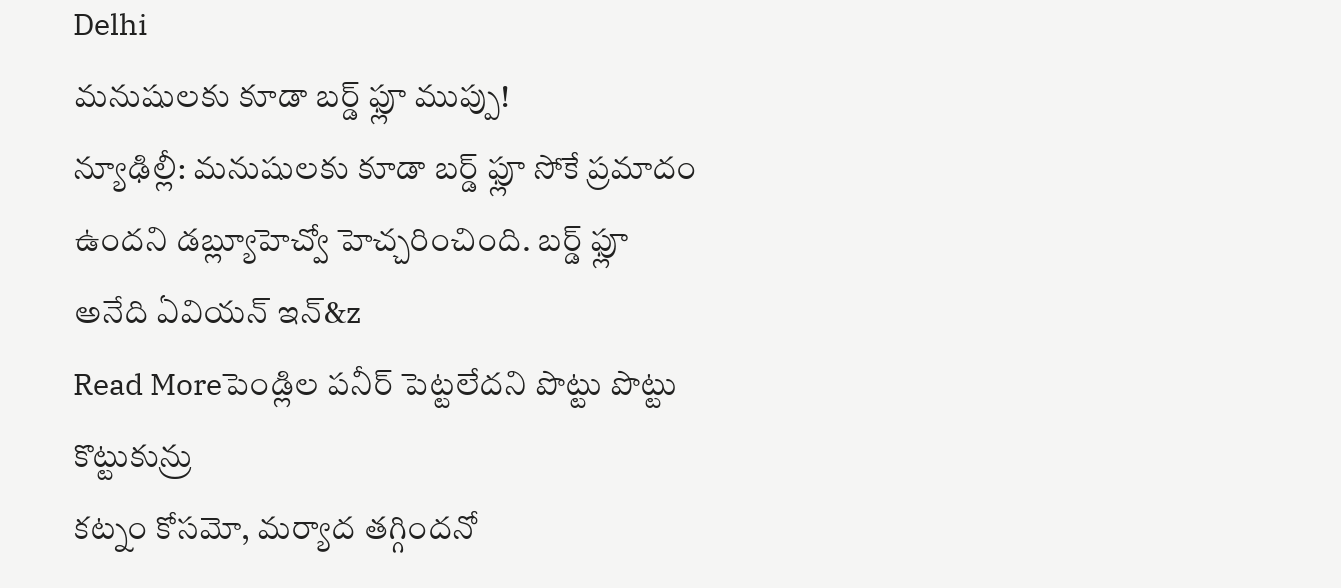Delhi
మనుషులకు కూడా బర్డ్ ఫ్లూ ముప్పు!
న్యూఢిల్లీ: మనుషులకు కూడా బర్డ్ ఫ్లూ సోకే ప్రమాదం ఉందని డబ్ల్యూహెచ్వో హెచ్చరించింది. బర్డ్ ఫ్లూ అనేది ఏవియన్ ఇన్&z
Read Moreపెండ్లిల పనీర్ పెట్టలేదని పొట్టు పొట్టు కొట్టుకున్రు
కట్నం కోసమో, మర్యాద తగ్గిందనో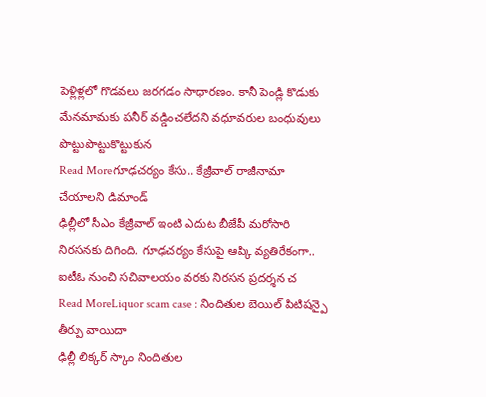పెళ్లిళ్లలో గొడవలు జరగడం సాధారణం. కానీ పెండ్లి కొడుకు మేనమామకు పనీర్ వడ్డించలేదని వధూవరుల బంధువులు పొట్టుపొట్టుకొట్టుకున
Read Moreగూఢచర్యం కేసు.. కేజ్రీవాల్ రాజీనామా చేయాలని డిమాండ్
ఢిల్లీలో సీఎం కేజ్రీవాల్ ఇంటి ఎదుట బీజేపీ మరోసారి నిరసనకు దిగింది. గూఢచర్యం కేసుపై ఆప్కి వ్యతిరేకంగా.. ఐటీఓ నుంచి సచివాలయం వరకు నిరసన ప్రదర్శన చ
Read MoreLiquor scam case : నిందితుల బెయిల్ పిటిషన్పై తీర్పు వాయిదా
ఢిల్లీ లిక్కర్ స్కాం నిందితుల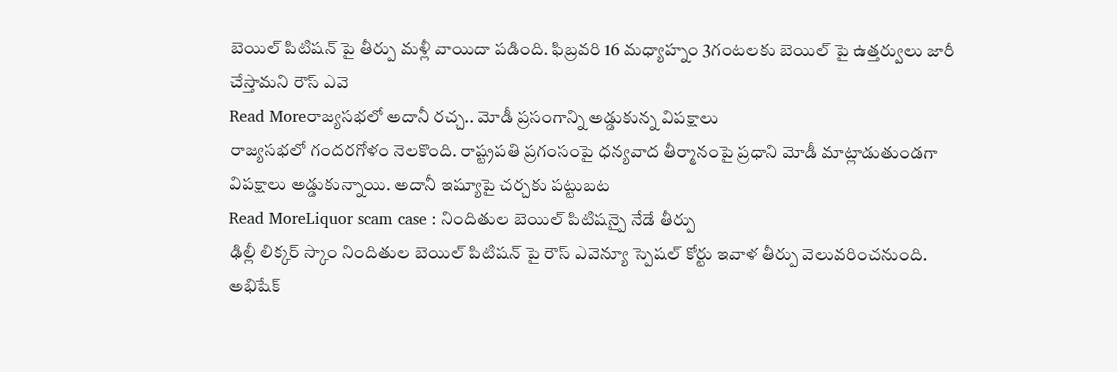బెయిల్ పిటిషన్ పై తీర్పు మళ్లీ వాయిదా పడింది. ఫిబ్రవరి 16 మధ్యాహ్నం 3గంటలకు బెయిల్ పై ఉత్తర్వులు జారీ చేస్తామని రౌస్ ఎవె
Read Moreరాజ్యసభలో అదానీ రచ్చ.. మోడీ ప్రసంగాన్ని అడ్డుకున్న విపక్షాలు
రాజ్యసభలో గందరగోళం నెలకొంది. రాష్ట్రపతి ప్రగంసంపై ధన్యవాద తీర్మానంపై ప్రధాని మోడీ మాట్లాడుతుండగా విపక్షాలు అడ్డుకున్నాయి. అదానీ ఇష్యూపై చర్చకు పట్టుబట
Read MoreLiquor scam case : నిందితుల బెయిల్ పిటిషన్పై నేడే తీర్పు
ఢిల్లీ లిక్కర్ స్కాం నిందితుల బెయిల్ పిటిషన్ పై రౌస్ ఎవెన్యూ స్పెషల్ కోర్టు ఇవాళ తీర్పు వెలువరించనుంది. అభిషేక్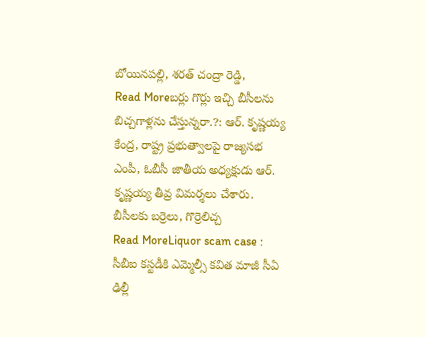బోయినపల్లి, శరత్ చంద్రా రెడ్డి,
Read Moreబర్లు గొర్లు ఇచ్చి బీసీలను బిచ్చగాళ్లను చేస్తున్నరా.?: ఆర్. కృష్ణయ్య
కేంద్ర, రాష్ట్ర ప్రభుత్వాలపై రాజ్యసభ ఎంపీ, ఓబీసీ జాతీయ అధ్యక్షుడు ఆర్. కృష్ణయ్య తీవ్ర విమర్శలు చేశారు. బీసీలకు బర్రెలు, గొర్రెలిచ్చ
Read MoreLiquor scam case : సీబీఐ కస్టడీకి ఎమ్మెల్సీ కవిత మాజీ సీఏ
ఢిల్లీ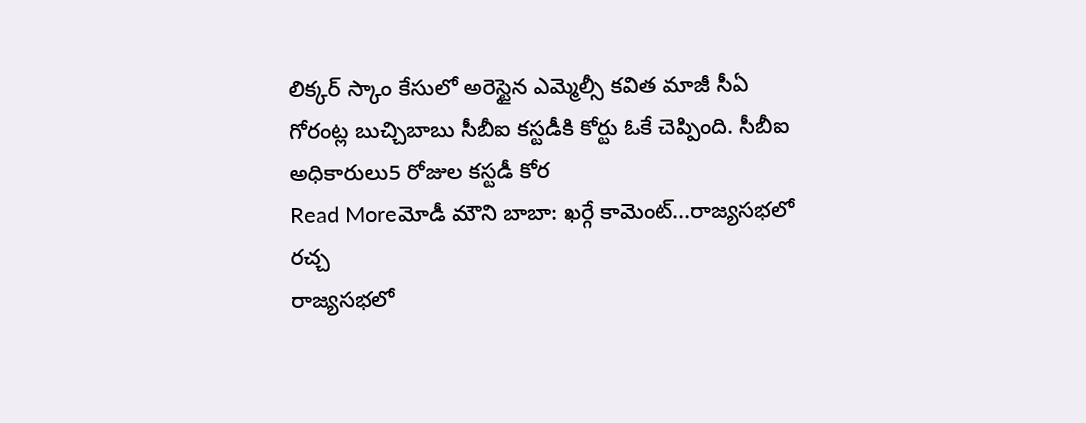లిక్కర్ స్కాం కేసులో అరెస్టైన ఎమ్మెల్సీ కవిత మాజీ సీఏ గోరంట్ల బుచ్చిబాబు సీబీఐ కస్టడీకి కోర్టు ఓకే చెప్పింది. సీబీఐ అధికారులు5 రోజుల కస్టడీ కోర
Read Moreమోడీ మౌని బాబా: ఖర్గే కామెంట్...రాజ్యసభలో రచ్చ
రాజ్యసభలో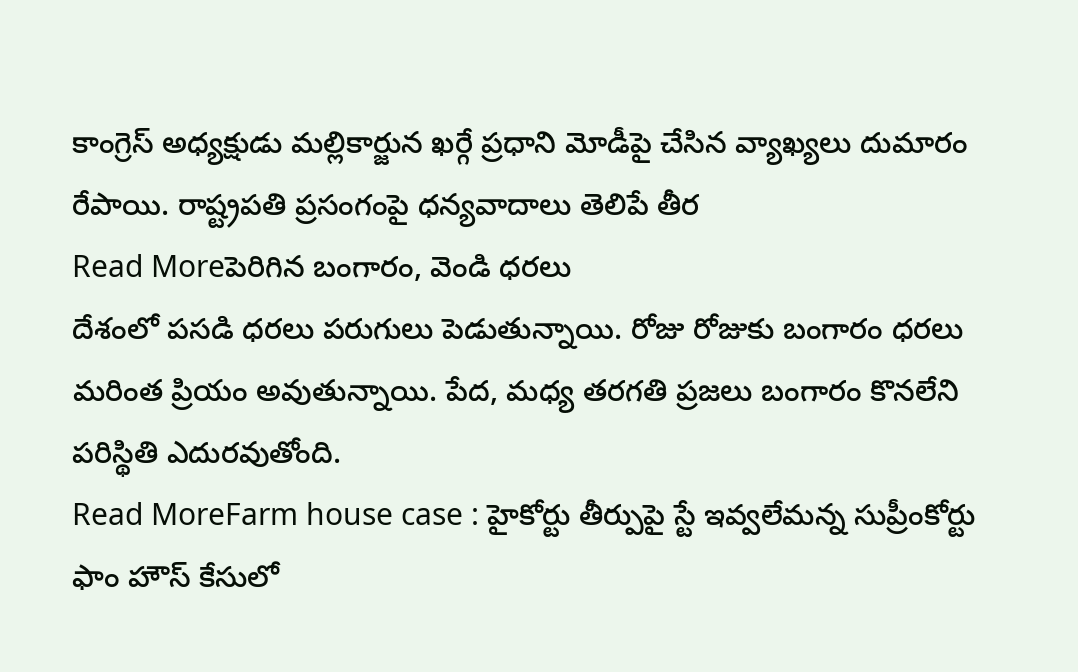కాంగ్రెస్ అధ్యక్షుడు మల్లికార్జున ఖర్గే ప్రధాని మోడీపై చేసిన వ్యాఖ్యలు దుమారం రేపాయి. రాష్ట్రపతి ప్రసంగంపై ధన్యవాదాలు తెలిపే తీర
Read Moreపెరిగిన బంగారం, వెండి ధరలు
దేశంలో పసడి ధరలు పరుగులు పెడుతున్నాయి. రోజు రోజుకు బంగారం ధరలు మరింత ప్రియం అవుతున్నాయి. పేద, మధ్య తరగతి ప్రజలు బంగారం కొనలేని పరిస్థితి ఎదురవుతోంది.
Read MoreFarm house case : హైకోర్టు తీర్పుపై స్టే ఇవ్వలేమన్న సుప్రీంకోర్టు
ఫాం హౌస్ కేసులో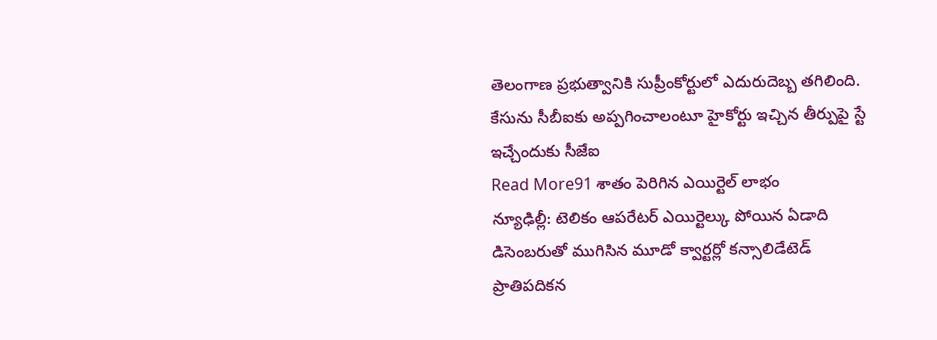తెలంగాణ ప్రభుత్వానికి సుప్రీంకోర్టులో ఎదురుదెబ్బ తగిలింది. కేసును సీబీఐకు అప్పగించాలంటూ హైకోర్టు ఇచ్చిన తీర్పుపై స్టే ఇచ్చేందుకు సీజేఐ
Read More91 శాతం పెరిగిన ఎయిర్టెల్ లాభం
న్యూఢిల్లీ: టెలికం ఆపరేటర్ ఎయిర్టెల్కు పోయిన ఏడాది డిసెంబరుతో ముగిసిన మూడో క్వార్టర్లో కన్సాలిడేటెడ్ ప్రాతిపదికన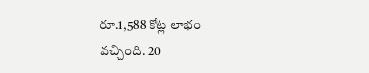రూ.1,588 కోట్ల లాభం వచ్చింది. 20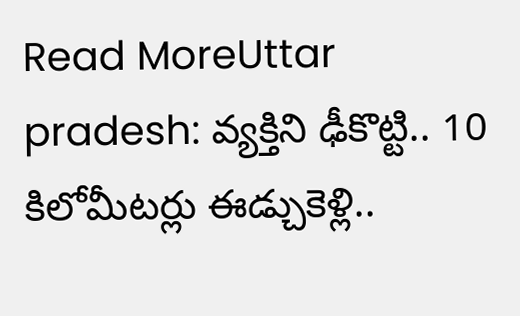Read MoreUttar pradesh: వ్యక్తిని ఢీకొట్టి.. 10 కిలోమీటర్లు ఈడ్చుకెళ్లి..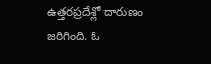ఉత్తరప్రదేశ్లో దారుణం జరిగింది. ఓ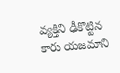వ్యక్తిని ఢీకొట్టిన కారు యజమాని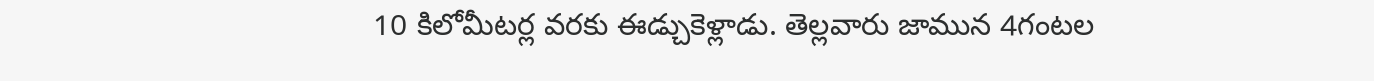10 కిలోమీటర్ల వరకు ఈడ్చుకెళ్లాడు. తెల్లవారు జామున 4గంటల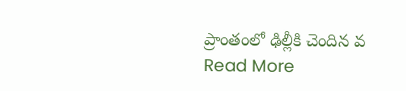ప్రాంతంలో ఢిల్లీకి చెందిన వ
Read More